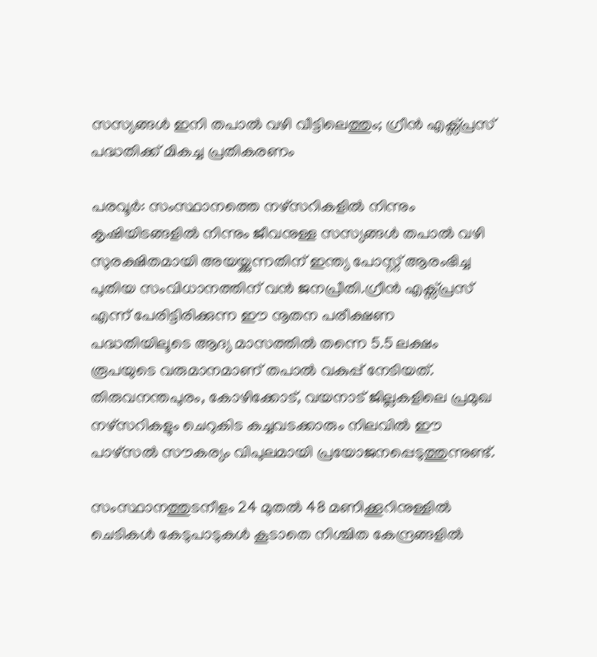സസ്യങ്ങൾ ഇനി തപാൽ വഴി വീട്ടിലെത്തും; ഗ്രീൻ എക്സ്പ്രസ് പദ്ധതിക്ക് മികച്ച പ്രതികരണം

പരവൂർ: സംസ്ഥാനത്തെ നഴ്സറികളിൽ നിന്നും കൃഷിയിടങ്ങളിൽ നിന്നും ജീവനുള്ള സസ്യങ്ങൾ തപാൽ വഴി സുരക്ഷിതമായി അയയ്ക്കുന്നതിന് ഇന്ത്യ പോസ്റ്റ് ആരംഭിച്ച പുതിയ സംവിധാനത്തിന് വൻ ജനപ്രീതി.ഗ്രീൻ എക്സ്പ്രസ് എന്ന് പേരിട്ടിരിക്കുന്ന ഈ നൂതന പരീക്ഷണ പദ്ധതിയിലൂടെ ആദ്യ മാസത്തിൽ തന്നെ 5.5 ലക്ഷം രൂപയുടെ വരുമാനമാണ് തപാൽ വകുപ്പ് നേടിയത്. തിരുവനന്തപുരം, കോഴിക്കോട്, വയനാട് ജില്ലകളിലെ പ്രമുഖ നഴ്സറികളും ചെറുകിട കച്ചവടക്കാരും നിലവിൽ ഈ പാഴ്സൽ സൗകര്യം വിപുലമായി പ്രയോജനപ്പെടുത്തുന്നുണ്ട്.

സംസ്ഥാനത്തുടനീളം 24 മുതൽ 48 മണിക്കൂറിനുള്ളിൽ ചെടികൾ കേടുപാടുകൾ കൂടാതെ നിശ്ചിത കേന്ദ്രങ്ങളിൽ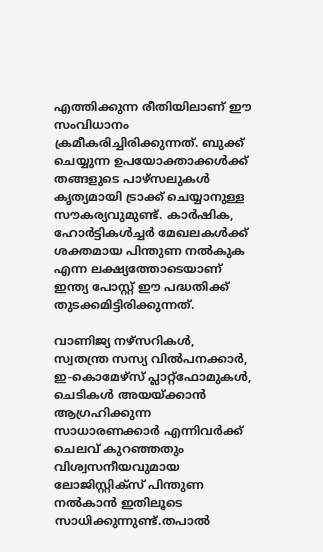എത്തിക്കുന്ന രീതിയിലാണ് ഈ സംവിധാനം ക്രമീകരിച്ചിരിക്കുന്നത്. ബുക്ക് ചെയ്യുന്ന ഉപയോക്താക്കൾക്ക് തങ്ങളുടെ പാഴ്സലുകൾ കൃത്യമായി ട്രാക്ക് ചെയ്യാനുള്ള സൗകര്യവുമുണ്ട്. കാർഷിക, ഹോർട്ടികൾച്ചർ മേഖലകൾക്ക് ശക്തമായ പിന്തുണ നൽകുക എന്ന ലക്ഷ്യത്തോടെയാണ് ഇന്ത്യ പോസ്റ്റ് ഈ പദ്ധതിക്ക് തുടക്കമിട്ടിരിക്കുന്നത്.

വാണിജ്യ നഴ്സറികൾ, സ്വതന്ത്ര സസ്യ വിൽപനക്കാർ, ഇ-കൊമേഴ്‌സ് പ്ലാറ്റ്‌ഫോമുകൾ, ചെടികൾ അയയ്ക്കാൻ ആഗ്രഹിക്കുന്ന സാധാരണക്കാർ എന്നിവർക്ക് ചെലവ് കുറഞ്ഞതും വിശ്വസനീയവുമായ ലോജിസ്റ്റിക്സ് പിന്തുണ നൽകാൻ ഇതിലൂടെ സാധിക്കുന്നുണ്ട്.തപാൽ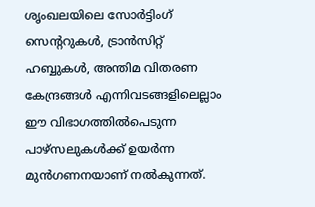ശൃംഖലയിലെ സോർട്ടിംഗ് സെന്‍ററുകൾ, ട്രാൻസിറ്റ് ഹബ്ബുകൾ, അന്തിമ വിതരണ കേന്ദ്രങ്ങൾ എന്നിവടങ്ങളിലെല്ലാം ഈ വിഭാഗത്തിൽപെടുന്ന പാഴ്സലുകൾക്ക് ഉയർന്ന മുൻഗണനയാണ് നൽകുന്നത്.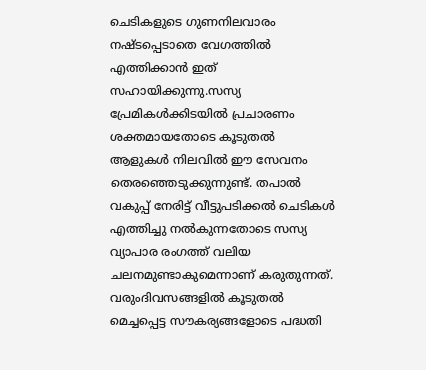ചെടികളുടെ ഗുണനിലവാരം നഷ്ടപ്പെടാതെ വേഗത്തിൽ എത്തിക്കാൻ ഇത് സഹായിക്കുന്നു.സസ്യ പ്രേമികൾക്കിടയിൽ പ്രചാരണം ശക്തമായതോടെ കൂടുതൽ ആളുകൾ നിലവിൽ ഈ സേവനം തെരഞ്ഞെടുക്കുന്നുണ്ട്. തപാൽ വകുപ്പ് നേരിട്ട് വീട്ടുപടിക്കൽ ചെടികൾ എത്തിച്ചു നൽകുന്നതോടെ സസ്യ വ്യാപാര രംഗത്ത് വലിയ ചലനമുണ്ടാകുമെന്നാണ് കരുതുന്നത്. വരുംദിവസങ്ങളിൽ കൂടുതൽ മെച്ചപ്പെട്ട സൗകര്യങ്ങളോടെ പദ്ധതി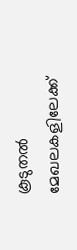കൂടുതൽ മേഖലകളിലേക്ക്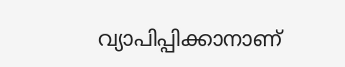വ്യാപിപ്പിക്കാനാണ്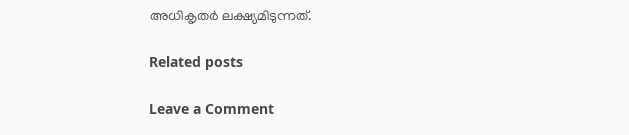അധികൃതർ ലക്ഷ്യമിടുന്നത്.

Related posts

Leave a Comment